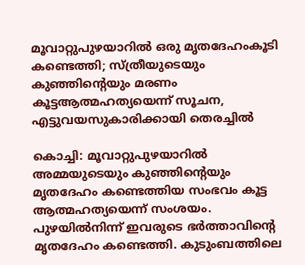മൂവാറ്റുപുഴയാറിൽ ഒരു മൃതദേഹംകൂടി കണ്ടെത്തി; സ്ത്രീയുടെയും കുഞ്ഞിന്റെയും മരണം കൂട്ടആത്മഹത്യയെന്ന് സൂചന, എട്ടുവയസുകാരിക്കായി തെരച്ചിൽ

കൊച്ചി: മൂവാറ്റുപുഴയാറിൽ അ‌മ്മയുടെയും കുഞ്ഞിന്റെയും മൃതദേഹം കണ്ടെത്തിയ സംഭവം കൂട്ട ആത്മഹത്യയെന്ന് സംശയം. പുഴയിൽനിന്ന് ഇവരുടെ ഭർത്താവിന്റെ മൃതദേഹം കണ്ടെത്തി. കുടുംബത്തിലെ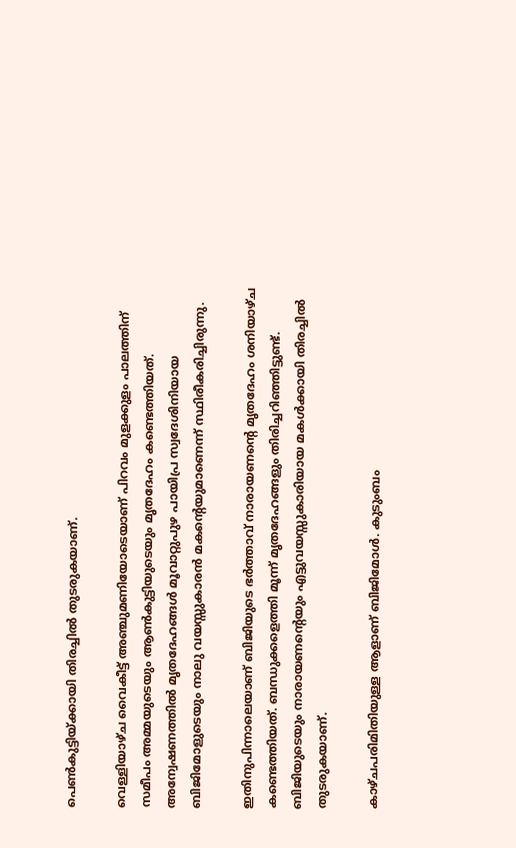പെൺകുട്ടിയ്ക്കായി തിരച്ചിൽ തുടരുകയാണ്.

വെള്ളിയാഴ്ച വൈകീട്ട് അഞ്ചുമണിയോടെയാണ് പിറവം മുളക്കുളം പാലത്തിന് സമീപം അ‌മ്മയുടെയും ആൺകുട്ടിയുടെയും മൃതദേഹം കണ്ടെത്തിയത്. അ‌ന്വേഷണത്തിൽ മൃതദേഹങ്ങൾ മൂവാറ്റുപുഴ പായിപ്ര സ്വദേശിനിയായ ബിജിമോളുടെയും നാലു വയസ്സുകാരൻ മകന്റെയുമാണെന്ന് സ്ഥിരീകരിച്ചിരുന്നു.

ഇതിനുപിന്നാലെയാണ് ബിജിയുടെ ഭർത്താവ് നാരായണന്റെ മൃതദേഹം ശനിയാഴ്ച കണ്ടെത്തിയത്. ബന്ധുക്കളെത്തി മൂന്ന് മൃതദേഹങ്ങളും തിരിച്ചറിഞ്ഞിട്ടുണ്ട്. ബിജിയുടെയും നാരായണന്റെയും എട്ടുവയസ്സുകാരിയായ മകൾക്കായി തിരച്ചിൽ തുടരുകയാണ്.

കാഴ്ചപരിമിതിയുള്ള ആളാണ് ബിജിമോൾ. കുടുംബം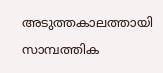അ‌ടുത്തകാലത്തായി സാമ്പത്തിക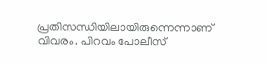പ്രതിസന്ധിയിലായിരുന്നെന്നാണ് വിവരം. പിറവം പോലീസ്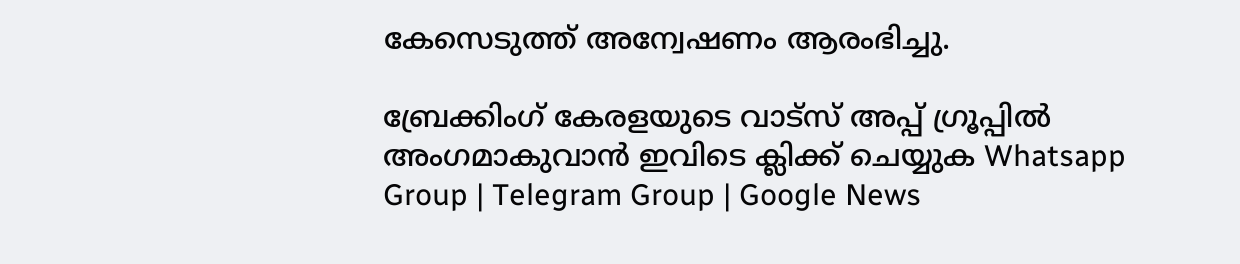കേസെടുത്ത് അ‌ന്വേഷണം ആരംഭിച്ചു.

ബ്രേക്കിംഗ് കേരളയുടെ വാട്സ് അപ്പ് ഗ്രൂപ്പിൽ അംഗമാകുവാൻ ഇവിടെ ക്ലിക്ക് ചെയ്യുക Whatsapp Group | Telegram Group | Google News